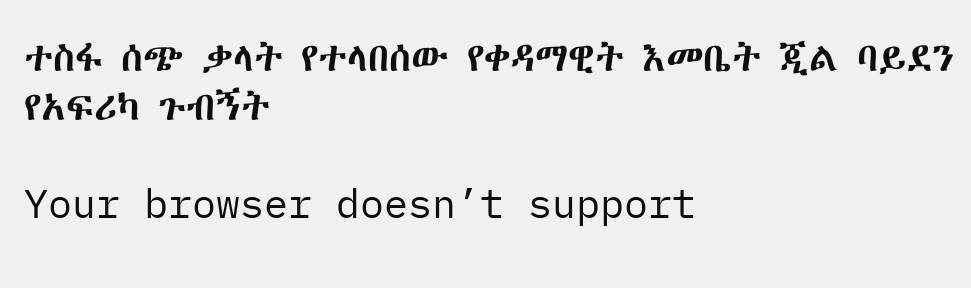ተስፋ ሰጭ ቃላት የተላበሰው የቀዳማዊት እመቤት ጂል ባይደን የአፍሪካ ጉብኝት

Your browser doesn’t support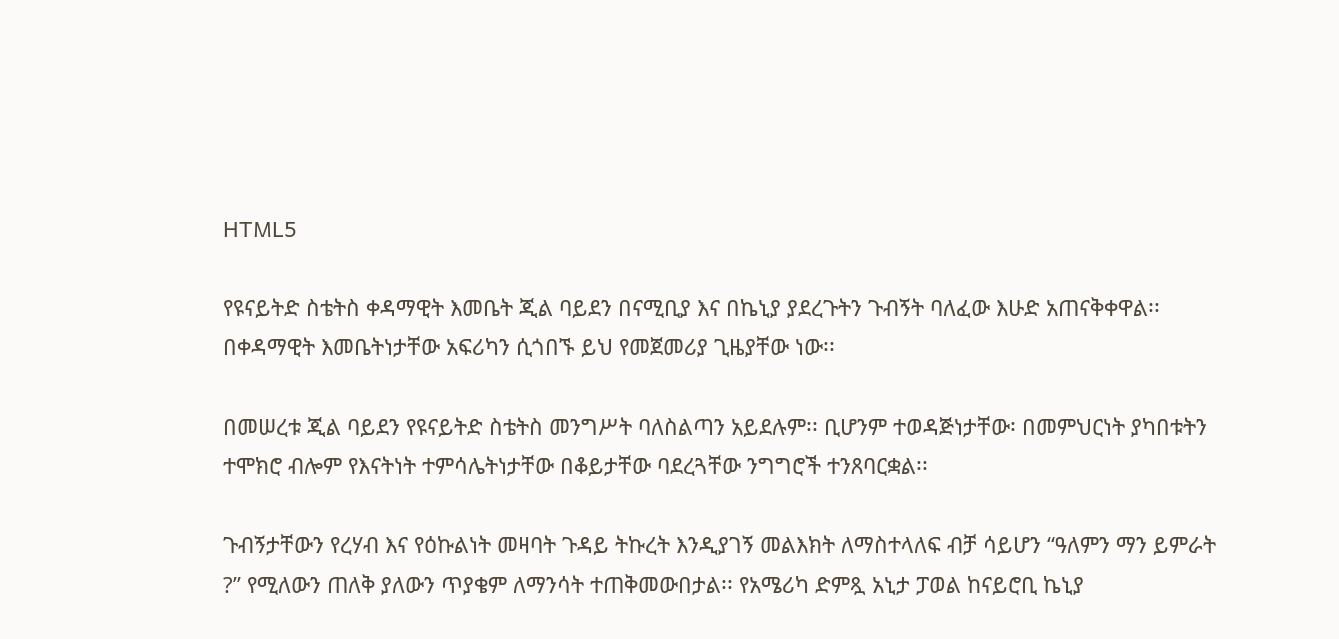HTML5

የዩናይትድ ስቴትስ ቀዳማዊት እመቤት ጂል ባይደን በናሚቢያ እና በኬኒያ ያደረጉትን ጉብኝት ባለፈው እሁድ አጠናቅቀዋል፡፡ በቀዳማዊት እመቤትነታቸው አፍሪካን ሲጎበኙ ይህ የመጀመሪያ ጊዜያቸው ነው፡፡

በመሠረቱ ጂል ባይደን የዩናይትድ ስቴትስ መንግሥት ባለስልጣን አይደሉም፡፡ ቢሆንም ተወዳጅነታቸው፡ በመምህርነት ያካበቱትን ተሞክሮ ብሎም የእናትነት ተምሳሌትነታቸው በቆይታቸው ባደረጓቸው ንግግሮች ተንጸባርቋል፡፡

ጉብኝታቸውን የረሃብ እና የዕኩልነት መዛባት ጉዳይ ትኩረት እንዲያገኝ መልእክት ለማስተላለፍ ብቻ ሳይሆን “ዓለምን ማን ይምራት ?” የሚለውን ጠለቅ ያለውን ጥያቄም ለማንሳት ተጠቅመውበታል፡፡ የአሜሪካ ድምጿ አኒታ ፓወል ከናይሮቢ ኬኒያ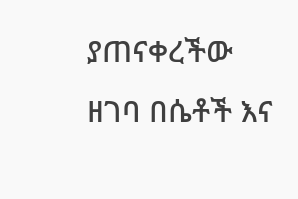ያጠናቀረችው ዘገባ በሴቶች እና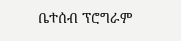ቤተሰብ ፕሮግራም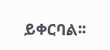ይቀርባል፡፡